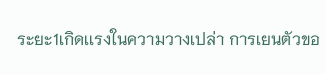ระยะ1เกิดเเรงในความวางเปล่า การเยนตัวขอ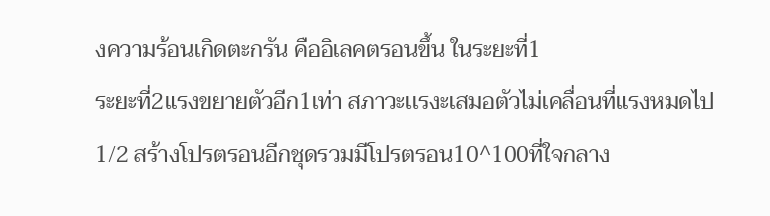งความร้อนเกิดตะกรัน คืออิเลคตรอนขึ้น ในระยะที่1
ระยะที่2แรงขยายตัวอีก1เท่า สภาวะเเรงะเสมอตัวไม่เคลื่อนที่แรงหมดไป1/2 สร้างโปรตรอนอีกชุดรวมมีโปรตรอน10^100ที่ใจกลาง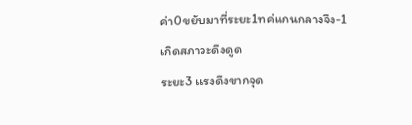ค่า0ขยับมาที่ระยะ1ทค่แกนกลางจึง-1เกิดสภาวะดึงดูด
ระยะ3 เเรงดึงขากจุด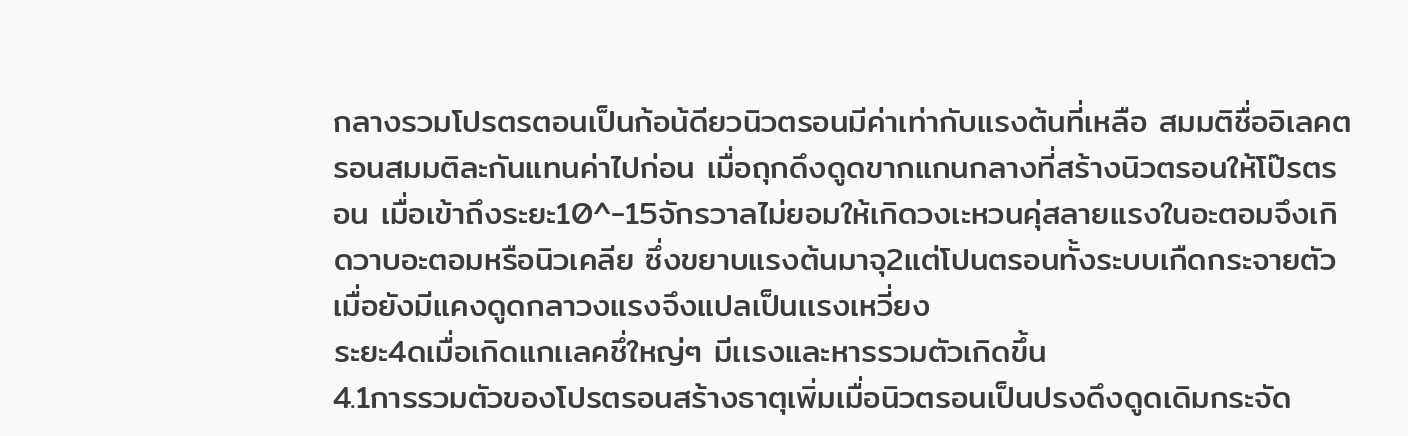กลางรวมโปรตรตอนเป็นก้อน้ดียวนิวตรอนมีค่าเท่ากับแรงต้นที่เหลือ สมมติชื่ออิเลคตรอนสมมติละกันแทนค่าไปก่อน เมื่อถุกดึงดูดขากแกนกลางที่สร้างนิวตรอนให้โป๊รตรอน เมื่อเข้าถึงระยะ10^-15จักรวาลไม่ยอมให้เกิดวงเะหวนคุ่สลายแรงในอะตอมจึงเกิดวาบอะตอมหรือนิวเคลีย ซึ่งขยาบแรงต้นมาจุ2แต่โปนตรอนทั้งระบบเกืดกระจายตัวเมื่อยังมีแคงดูดกลาวงแรงจึงแปลเป็นเเรงเหวี่ยง
ระยะ4ดเมื่อเกิดแกเเลคชึ่ใหญ่ๆ มีเเรงและหารรวมตัวเกิดขึ้น
4.1การรวมตัวของโปรตรอนสร้างธาตุเพิ่มเมื่อนิวตรอนเป็นปรงดึงดูดเดิมกระจัด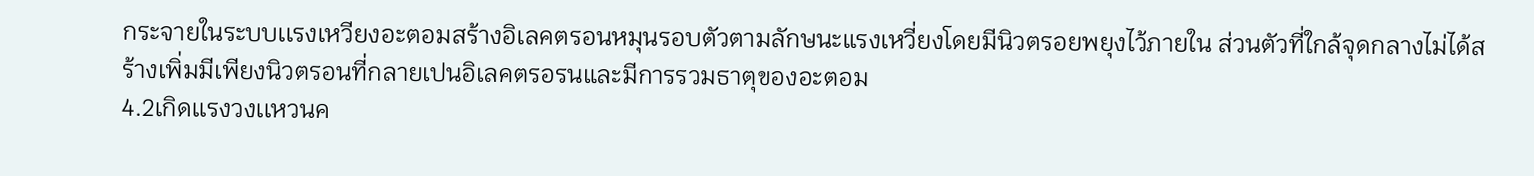กระจายในระบบเเรงเหวียงอะตอมสร้างอิเลคตรอนหมุนรอบตัวตามลักษนะแรงเหวี่ยงโดยมีนิวตรอยพยุงไว้ภายใน ส่วนตัวที่ใกล้จุดกลางไม่ได้สร้างเพิ่มมีเพียงนิวตรอนที่กลายเปนอิเลคตรอรนและมีการรวมธาตุของอะตอม
4.2เกิดเเรงวงเเหวนค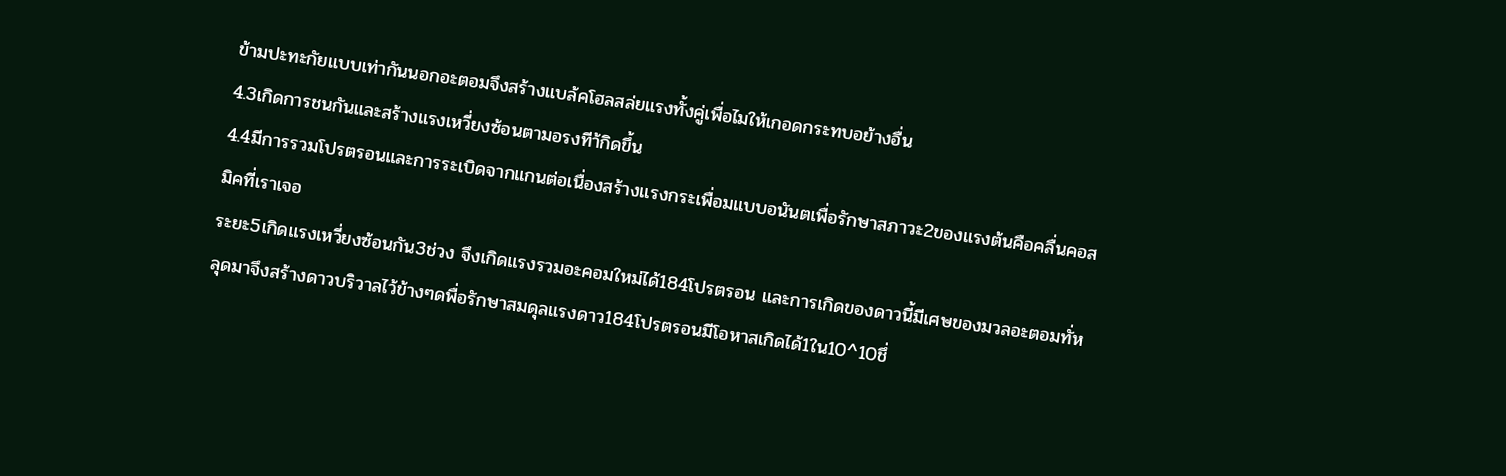ข้ามปะทะกัยแบบเท่ากันนอกอะตอมจึงสร้างเเบล้คโฮลสล่ยแรงทั้งคู่เพื่อไมให้เกอดกระทบอย้างอื่น
4.3เกิดการชนกันและสร้างแรงเหวี่ยงซ้อนตามอรงทีา้กิดขึ้น
4.4มีการรวมโปรตรอนและการระเบิดจากแกนต่อเนื่องสร้างเเรงกระเพื่อมแบบอนันตเพื่อรักษาสภาวะ2ของแรงต้นคือคลื่นคอสมิคที่เราเจอ
ระยะ5เกิดเเรงเหวี่ยงซ้อนกัน3ช่วง จึงเกิดเเรงรวมอะคอมใหม่ได้184โปรตรอน และการเกิดของดาวนี้มีเศษของมวลอะตอมทั่หลุดมาจึงสร้างดาวบริวาลไว้ข้างๆดพื่อรักษาสมดุลแรงดาว184โปรตรอนมีโอหาสเกิดได้1ใน10^10ชึ่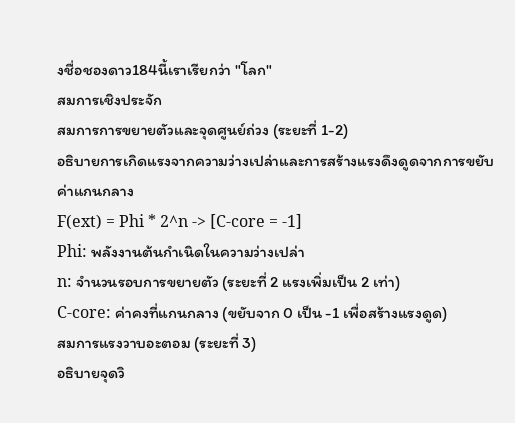งชื่อชองดาว184นี้เราเรียกว่า "โลก"
สมการเชิงประจัก
สมการการขยายตัวและจุดศูนย์ถ่วง (ระยะที่ 1-2)
อธิบายการเกิดแรงจากความว่างเปล่าและการสร้างแรงดึงดูดจากการขยับค่าแกนกลาง
F(ext) = Phi * 2^n -> [C-core = -1]
Phi: พลังงานต้นกำเนิดในความว่างเปล่า
n: จำนวนรอบการขยายตัว (ระยะที่ 2 แรงเพิ่มเป็น 2 เท่า)
C-core: ค่าคงที่แกนกลาง (ขยับจาก 0 เป็น -1 เพื่อสร้างแรงดูด)
สมการแรงวาบอะตอม (ระยะที่ 3)
อธิบายจุดวิ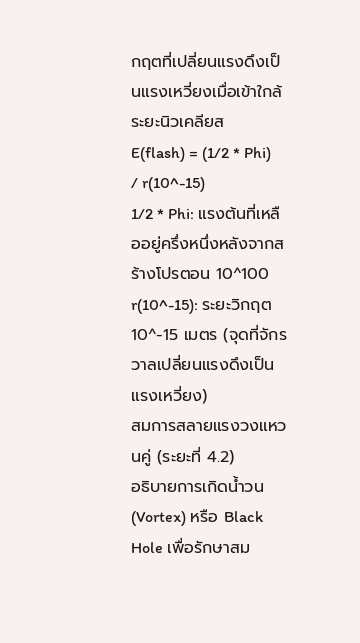กฤตที่เปลี่ยนแรงดึงเป็นแรงเหวี่ยงเมื่อเข้าใกล้ระยะนิวเคลียส
E(flash) = (1/2 * Phi) / r(10^-15)
1/2 * Phi: แรงต้นที่เหลืออยู่ครึ่งหนึ่งหลังจากสร้างโปรตอน 10^100
r(10^-15): ระยะวิกฤต 10^-15 เมตร (จุดที่จักรวาลเปลี่ยนแรงดึงเป็นแรงเหวี่ยง)
สมการสลายแรงวงแหวนคู่ (ระยะที่ 4.2)
อธิบายการเกิดน้ำวน (Vortex) หรือ Black Hole เพื่อรักษาสม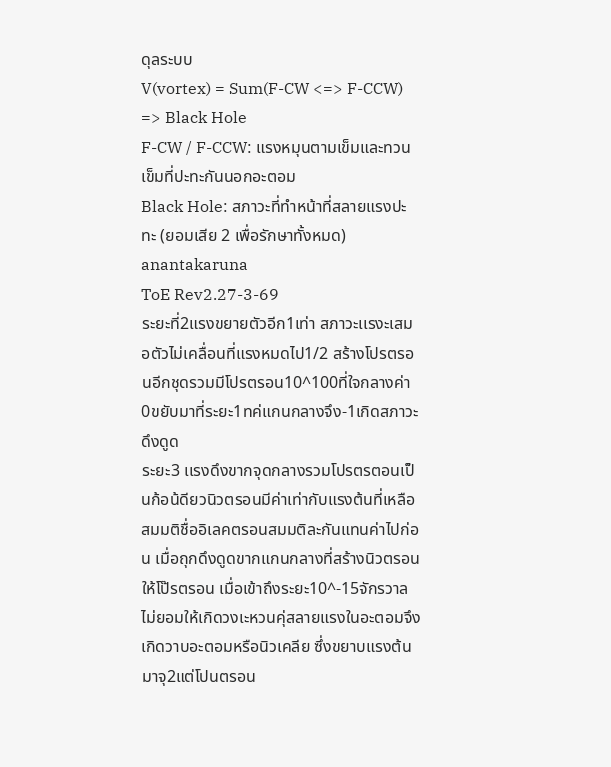ดุลระบบ
V(vortex) = Sum(F-CW <=> F-CCW) => Black Hole
F-CW / F-CCW: แรงหมุนตามเข็มและทวนเข็มที่ปะทะกันนอกอะตอม
Black Hole: สภาวะที่ทำหน้าที่สลายแรงปะทะ (ยอมเสีย 2 เพื่อรักษาทั้งหมด)
anantakaruna
ToE Rev2.27-3-69
ระยะที่2แรงขยายตัวอีก1เท่า สภาวะเเรงะเสมอตัวไม่เคลื่อนที่แรงหมดไป1/2 สร้างโปรตรอนอีกชุดรวมมีโปรตรอน10^100ที่ใจกลางค่า0ขยับมาที่ระยะ1ทค่แกนกลางจึง-1เกิดสภาวะดึงดูด
ระยะ3 เเรงดึงขากจุดกลางรวมโปรตรตอนเป็นก้อน้ดียวนิวตรอนมีค่าเท่ากับแรงต้นที่เหลือ สมมติชื่ออิเลคตรอนสมมติละกันแทนค่าไปก่อน เมื่อถุกดึงดูดขากแกนกลางที่สร้างนิวตรอนให้โป๊รตรอน เมื่อเข้าถึงระยะ10^-15จักรวาลไม่ยอมให้เกิดวงเะหวนคุ่สลายแรงในอะตอมจึงเกิดวาบอะตอมหรือนิวเคลีย ซึ่งขยาบแรงต้นมาจุ2แต่โปนตรอน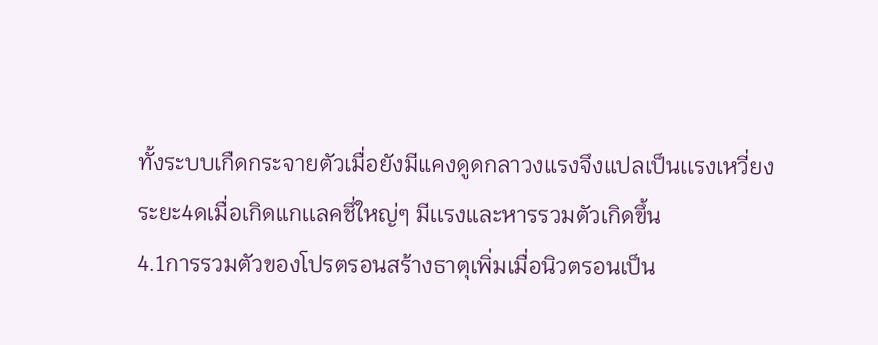ทั้งระบบเกืดกระจายตัวเมื่อยังมีแคงดูดกลาวงแรงจึงแปลเป็นเเรงเหวี่ยง
ระยะ4ดเมื่อเกิดแกเเลคชึ่ใหญ่ๆ มีเเรงและหารรวมตัวเกิดขึ้น
4.1การรวมตัวของโปรตรอนสร้างธาตุเพิ่มเมื่อนิวตรอนเป็น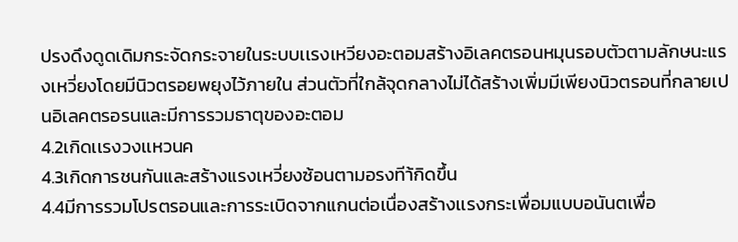ปรงดึงดูดเดิมกระจัดกระจายในระบบเเรงเหวียงอะตอมสร้างอิเลคตรอนหมุนรอบตัวตามลักษนะแรงเหวี่ยงโดยมีนิวตรอยพยุงไว้ภายใน ส่วนตัวที่ใกล้จุดกลางไม่ได้สร้างเพิ่มมีเพียงนิวตรอนที่กลายเปนอิเลคตรอรนและมีการรวมธาตุของอะตอม
4.2เกิดเเรงวงเเหวนค
4.3เกิดการชนกันและสร้างแรงเหวี่ยงซ้อนตามอรงทีา้กิดขึ้น
4.4มีการรวมโปรตรอนและการระเบิดจากแกนต่อเนื่องสร้างเเรงกระเพื่อมแบบอนันตเพื่อ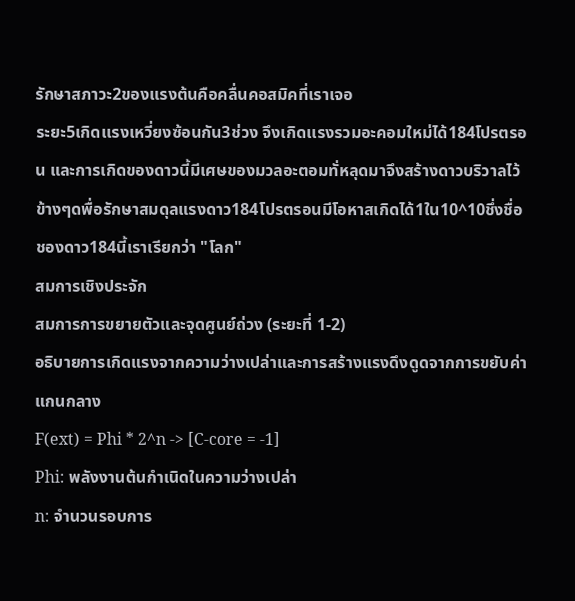รักษาสภาวะ2ของแรงต้นคือคลื่นคอสมิคที่เราเจอ
ระยะ5เกิดเเรงเหวี่ยงซ้อนกัน3ช่วง จึงเกิดเเรงรวมอะคอมใหม่ได้184โปรตรอน และการเกิดของดาวนี้มีเศษของมวลอะตอมทั่หลุดมาจึงสร้างดาวบริวาลไว้ข้างๆดพื่อรักษาสมดุลแรงดาว184โปรตรอนมีโอหาสเกิดได้1ใน10^10ชึ่งชื่อชองดาว184นี้เราเรียกว่า "โลก"
สมการเชิงประจัก
สมการการขยายตัวและจุดศูนย์ถ่วง (ระยะที่ 1-2)
อธิบายการเกิดแรงจากความว่างเปล่าและการสร้างแรงดึงดูดจากการขยับค่าแกนกลาง
F(ext) = Phi * 2^n -> [C-core = -1]
Phi: พลังงานต้นกำเนิดในความว่างเปล่า
n: จำนวนรอบการ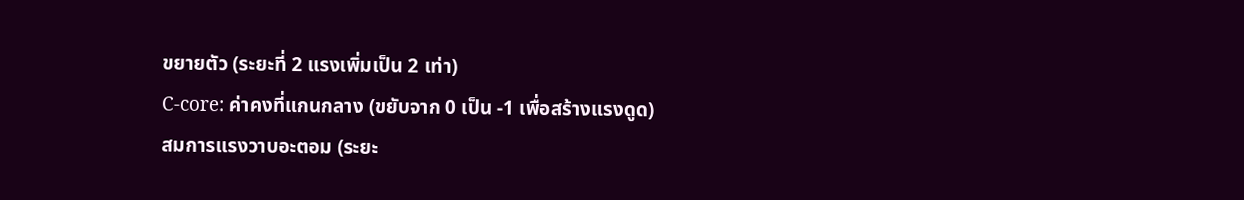ขยายตัว (ระยะที่ 2 แรงเพิ่มเป็น 2 เท่า)
C-core: ค่าคงที่แกนกลาง (ขยับจาก 0 เป็น -1 เพื่อสร้างแรงดูด)
สมการแรงวาบอะตอม (ระยะ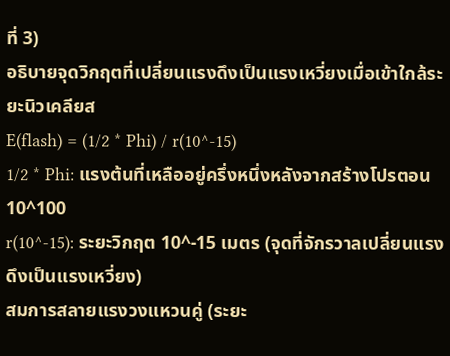ที่ 3)
อธิบายจุดวิกฤตที่เปลี่ยนแรงดึงเป็นแรงเหวี่ยงเมื่อเข้าใกล้ระยะนิวเคลียส
E(flash) = (1/2 * Phi) / r(10^-15)
1/2 * Phi: แรงต้นที่เหลืออยู่ครึ่งหนึ่งหลังจากสร้างโปรตอน 10^100
r(10^-15): ระยะวิกฤต 10^-15 เมตร (จุดที่จักรวาลเปลี่ยนแรงดึงเป็นแรงเหวี่ยง)
สมการสลายแรงวงแหวนคู่ (ระยะ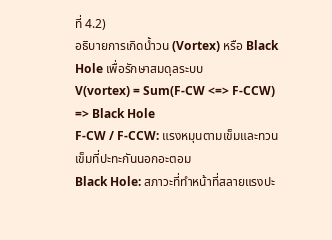ที่ 4.2)
อธิบายการเกิดน้ำวน (Vortex) หรือ Black Hole เพื่อรักษาสมดุลระบบ
V(vortex) = Sum(F-CW <=> F-CCW) => Black Hole
F-CW / F-CCW: แรงหมุนตามเข็มและทวนเข็มที่ปะทะกันนอกอะตอม
Black Hole: สภาวะที่ทำหน้าที่สลายแรงปะ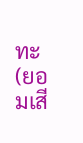ทะ (ยอมเสี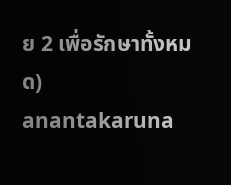ย 2 เพื่อรักษาทั้งหมด)
anantakaruna